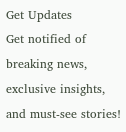Get Updates
Get notified of breaking news, exclusive insights, and must-see stories!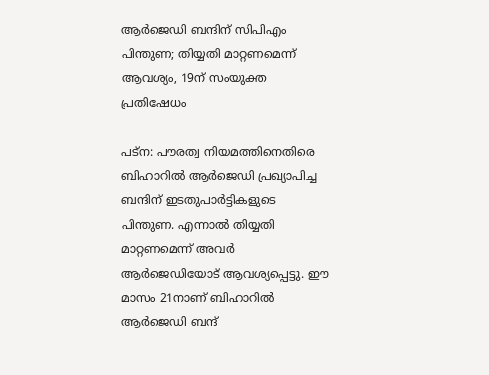ആര്‍ജെഡി ബന്ദിന് സിപിഎം പിന്തുണ; തിയ്യതി മാറ്റണമെന്ന് ആവശ്യം, 19ന് സംയുക്ത പ്രതിഷേധം

പട്‌ന: പൗരത്വ നിയമത്തിനെതിരെ ബിഹാറില്‍ ആര്‍ജെഡി പ്രഖ്യാപിച്ച ബന്ദിന് ഇടതുപാര്‍ട്ടികളുടെ പിന്തുണ. എന്നാല്‍ തിയ്യതി മാറ്റണമെന്ന് അവര്‍ ആര്‍ജെഡിയോട് ആവശ്യപ്പെട്ടു. ഈ മാസം 21നാണ് ബിഹാറില്‍ ആര്‍ജെഡി ബന്ദ്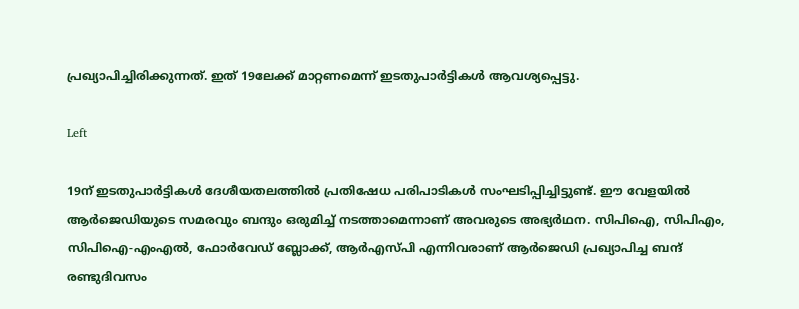പ്രഖ്യാപിച്ചിരിക്കുന്നത്. ഇത് 19ലേക്ക് മാറ്റണമെന്ന് ഇടതുപാര്‍ട്ടികള്‍ ആവശ്യപ്പെട്ടു.

Left

19ന് ഇടതുപാര്‍ട്ടികള്‍ ദേശീയതലത്തില്‍ പ്രതിഷേധ പരിപാടികള്‍ സംഘടിപ്പിച്ചിട്ടുണ്ട്. ഈ വേളയില്‍ ആര്‍ജെഡിയുടെ സമരവും ബന്ദും ഒരുമിച്ച് നടത്താമെന്നാണ് അവരുടെ അഭ്യര്‍ഥന. സിപിഐ, സിപിഎം, സിപിഐ-എംഎല്‍, ഫോര്‍വേഡ് ബ്ലോക്ക്, ആര്‍എസ്പി എന്നിവരാണ് ആര്‍ജെഡി പ്രഖ്യാപിച്ച ബന്ദ് രണ്ടുദിവസം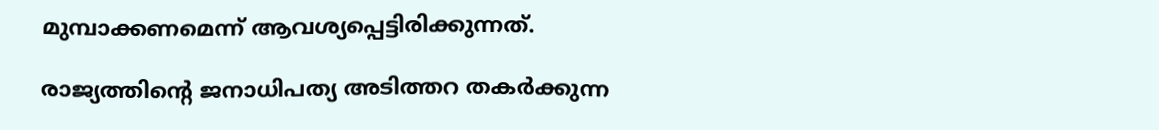മുമ്പാക്കണമെന്ന് ആവശ്യപ്പെട്ടിരിക്കുന്നത്.

രാജ്യത്തിന്റെ ജനാധിപത്യ അടിത്തറ തകര്‍ക്കുന്ന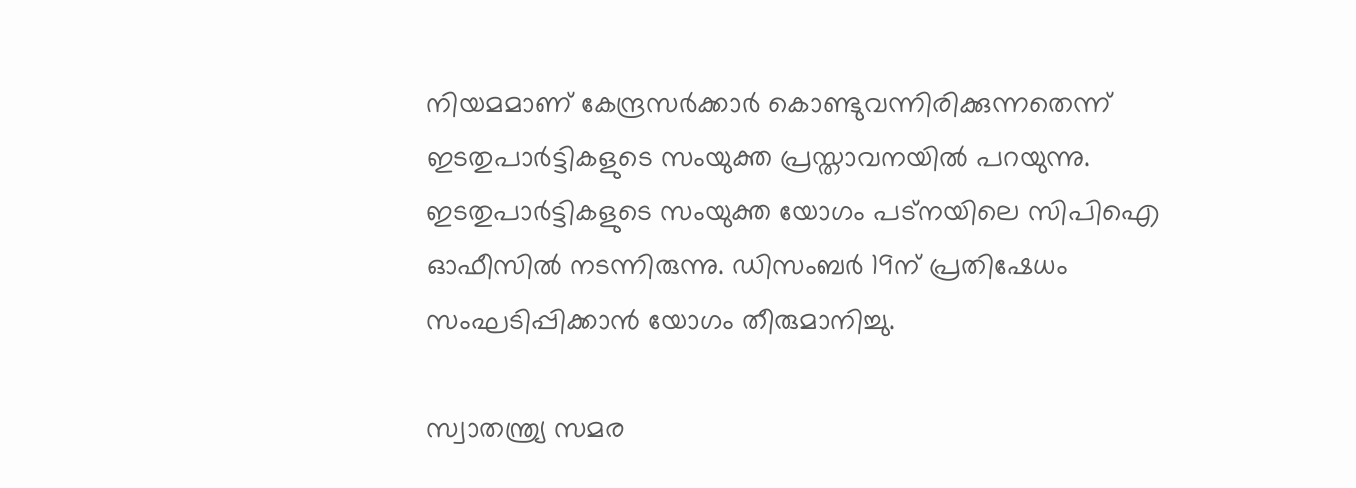നിയമമാണ് കേന്ദ്രസര്‍ക്കാര്‍ കൊണ്ടുവന്നിരിക്കുന്നതെന്ന് ഇടതുപാര്‍ട്ടികളുടെ സംയുക്ത പ്രസ്താവനയില്‍ പറയുന്നു. ഇടതുപാര്‍ട്ടികളുടെ സംയുക്ത യോഗം പട്‌നയിലെ സിപിഐ ഓഫീസില്‍ നടന്നിരുന്നു. ഡിസംബര്‍ 19ന് പ്രതിഷേധം സംഘടിപ്പിക്കാന്‍ യോഗം തീരുമാനിച്ചു.

സ്വാതന്ത്ര്യ സമര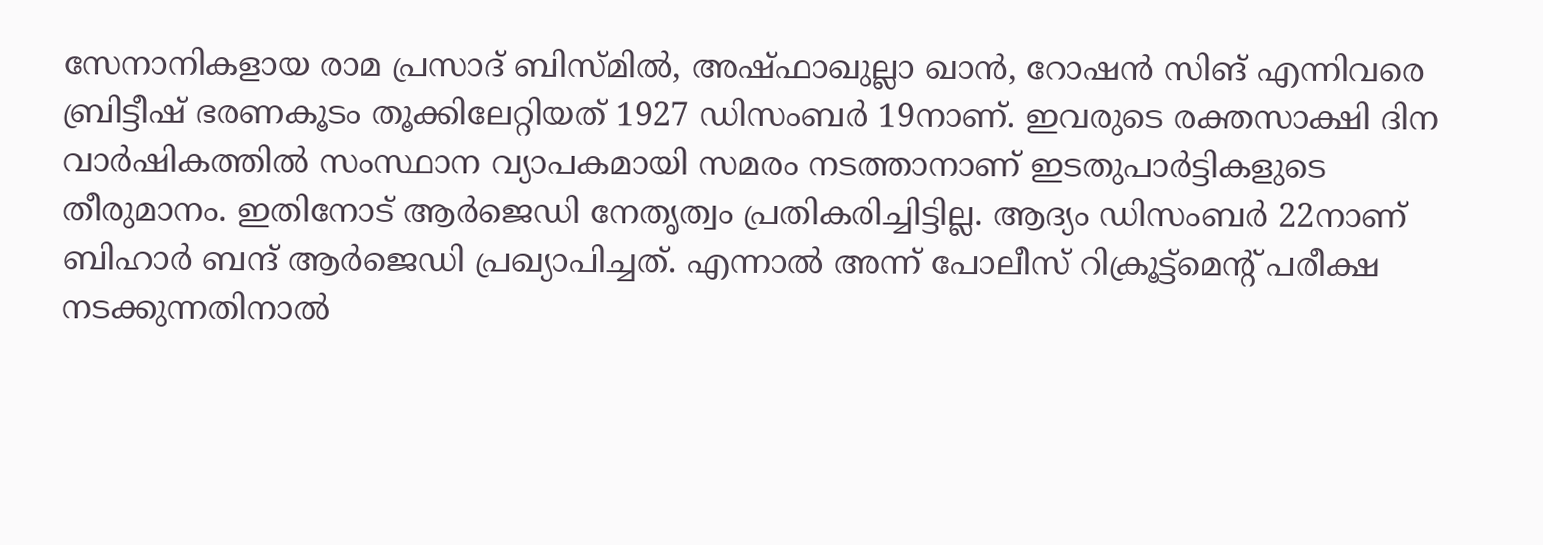സേനാനികളായ രാമ പ്രസാദ് ബിസ്മില്‍, അഷ്ഫാഖുല്ലാ ഖാന്‍, റോഷന്‍ സിങ് എന്നിവരെ ബ്രിട്ടീഷ് ഭരണകൂടം തൂക്കിലേറ്റിയത് 1927 ഡിസംബര്‍ 19നാണ്. ഇവരുടെ രക്തസാക്ഷി ദിന വാര്‍ഷികത്തില്‍ സംസ്ഥാന വ്യാപകമായി സമരം നടത്താനാണ് ഇടതുപാര്‍ട്ടികളുടെ തീരുമാനം. ഇതിനോട് ആര്‍ജെഡി നേതൃത്വം പ്രതികരിച്ചിട്ടില്ല. ആദ്യം ഡിസംബര്‍ 22നാണ് ബിഹാര്‍ ബന്ദ് ആര്‍ജെഡി പ്രഖ്യാപിച്ചത്. എന്നാല്‍ അന്ന് പോലീസ് റിക്രൂട്ട്‌മെന്റ് പരീക്ഷ നടക്കുന്നതിനാല്‍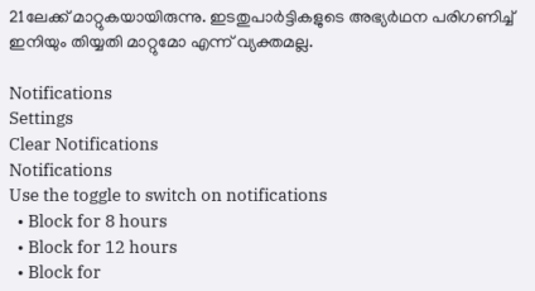21ലേക്ക് മാറ്റുകയായിരുന്നു. ഇടതുപാര്‍ട്ടികളുടെ അഭ്യര്‍ഥന പരിഗണിച്ച് ഇനിയും തിയ്യതി മാറ്റുമോ എന്ന് വ്യക്തമല്ല.

Notifications
Settings
Clear Notifications
Notifications
Use the toggle to switch on notifications
  • Block for 8 hours
  • Block for 12 hours
  • Block for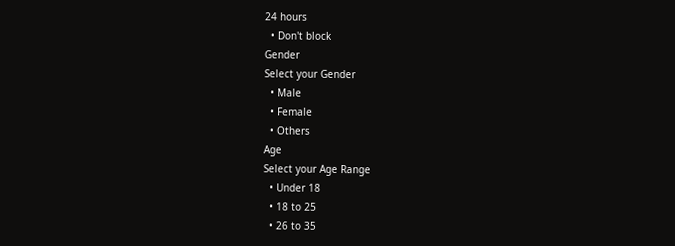24 hours
  • Don't block
Gender
Select your Gender
  • Male
  • Female
  • Others
Age
Select your Age Range
  • Under 18
  • 18 to 25
  • 26 to 35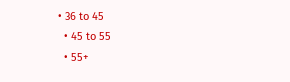• 36 to 45
  • 45 to 55
  • 55+